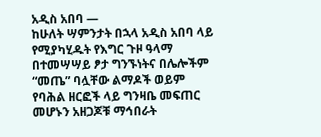አዲስ አበባ —
ከሁለት ሣምንታት በኋላ አዲስ አበባ ላይ የሚያካሂዱት የእግር ጉዞ ዓላማ በተመሣሣይ ፆታ ግንኙነትና በሌሎችም “መጤ” ባሏቸው ልማዶች ወይም የባሕል ዘርፎች ላይ ግንዛቤ መፍጠር መሆኑን አዘጋጆቹ ማኅበራት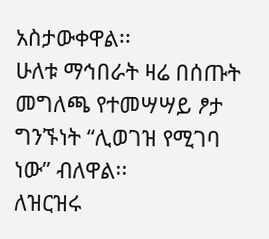አስታውቀዋል፡፡
ሁለቱ ማኅበራት ዛሬ በሰጡት መግለጫ የተመሣሣይ ፆታ ግንኙነት “ሊወገዝ የሚገባ ነው” ብለዋል፡፡
ለዝርዝሩ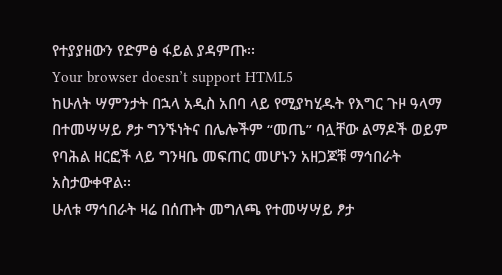የተያያዘውን የድምፅ ፋይል ያዳምጡ፡፡
Your browser doesn’t support HTML5
ከሁለት ሣምንታት በኋላ አዲስ አበባ ላይ የሚያካሂዱት የእግር ጉዞ ዓላማ በተመሣሣይ ፆታ ግንኙነትና በሌሎችም “መጤ” ባሏቸው ልማዶች ወይም የባሕል ዘርፎች ላይ ግንዛቤ መፍጠር መሆኑን አዘጋጆቹ ማኅበራት አስታውቀዋል፡፡
ሁለቱ ማኅበራት ዛሬ በሰጡት መግለጫ የተመሣሣይ ፆታ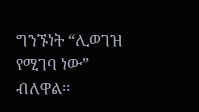ግንኙነት “ሊወገዝ የሚገባ ነው” ብለዋል፡፡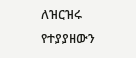ለዝርዝሩ የተያያዘውን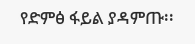የድምፅ ፋይል ያዳምጡ፡፡